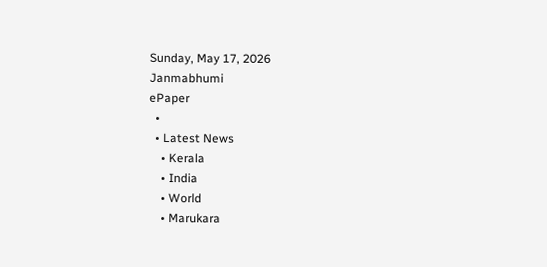Sunday, May 17, 2026
Janmabhumi
ePaper
  •
  • Latest News
    • Kerala
    • India
    • World
    • Marukara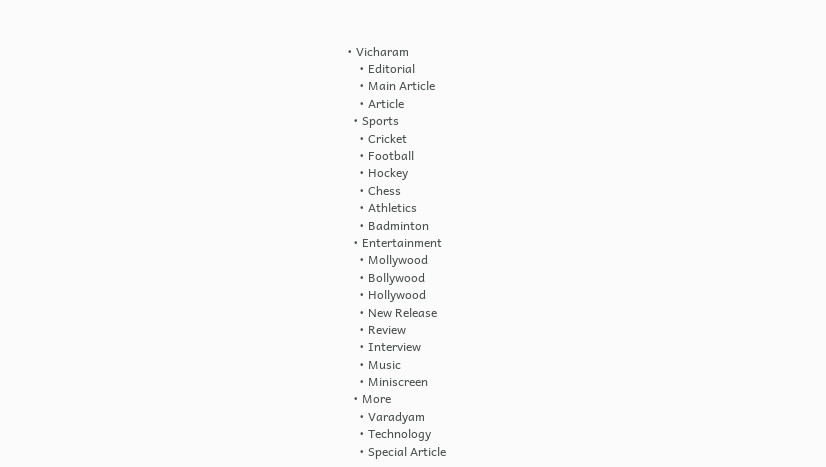• Vicharam
    • Editorial
    • Main Article
    • Article
  • Sports
    • Cricket
    • Football
    • Hockey
    • Chess
    • Athletics
    • Badminton
  • Entertainment
    • Mollywood
    • Bollywood
    • Hollywood
    • New Release
    • Review
    • Interview
    • Music
    • Miniscreen
  • More
    • Varadyam
    • Technology
    • Special Article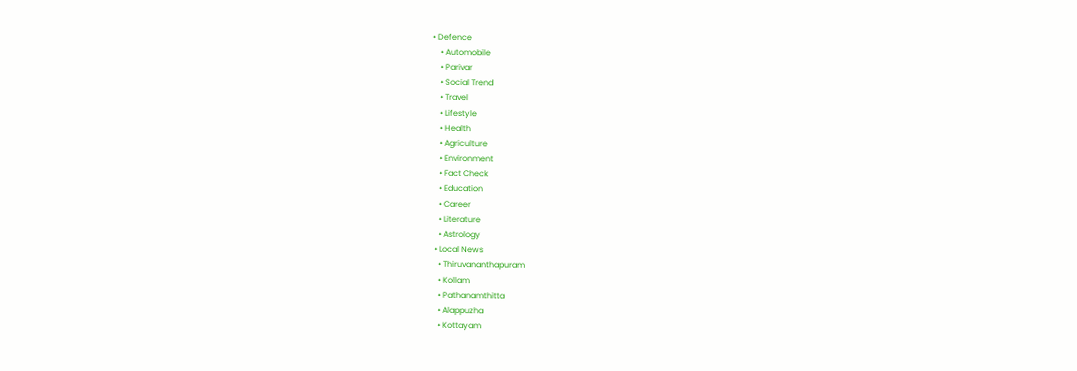• Defence
    • Automobile
    • Parivar
    • Social Trend
    • Travel
    • Lifestyle
    • Health
    • Agriculture
    • Environment
    • Fact Check
    • Education
    • Career
    • Literature
    • Astrology
  • Local News
    • Thiruvananthapuram
    • Kollam
    • Pathanamthitta
    • Alappuzha
    • Kottayam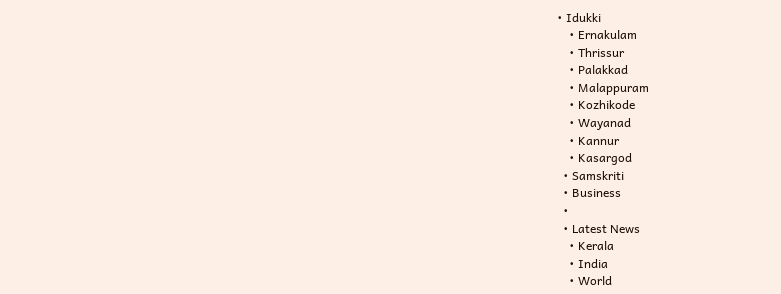• Idukki
    • Ernakulam
    • Thrissur
    • Palakkad
    • Malappuram
    • Kozhikode
    • Wayanad
    • Kannur
    • Kasargod
  • Samskriti
  • Business
  •
  • Latest News
    • Kerala
    • India
    • World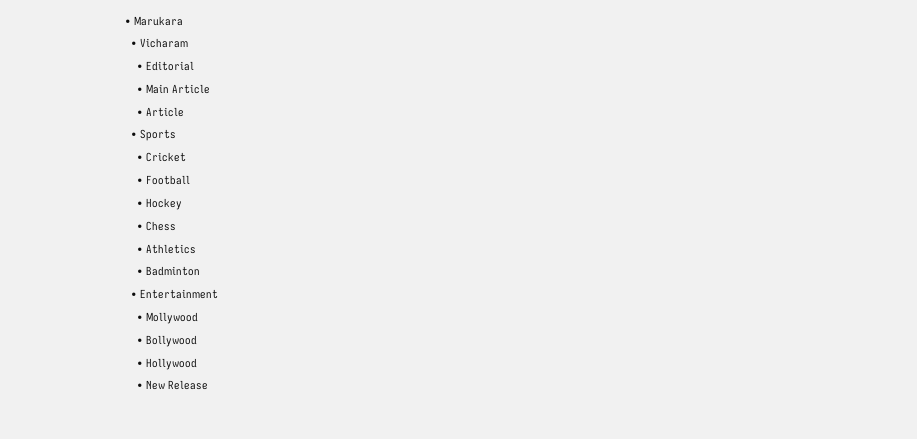• Marukara
  • Vicharam
    • Editorial
    • Main Article
    • Article
  • Sports
    • Cricket
    • Football
    • Hockey
    • Chess
    • Athletics
    • Badminton
  • Entertainment
    • Mollywood
    • Bollywood
    • Hollywood
    • New Release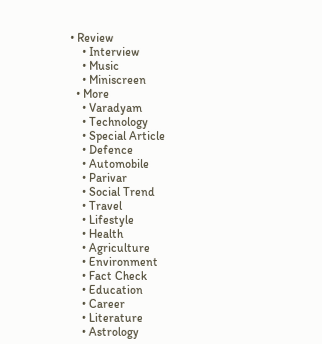• Review
    • Interview
    • Music
    • Miniscreen
  • More
    • Varadyam
    • Technology
    • Special Article
    • Defence
    • Automobile
    • Parivar
    • Social Trend
    • Travel
    • Lifestyle
    • Health
    • Agriculture
    • Environment
    • Fact Check
    • Education
    • Career
    • Literature
    • Astrology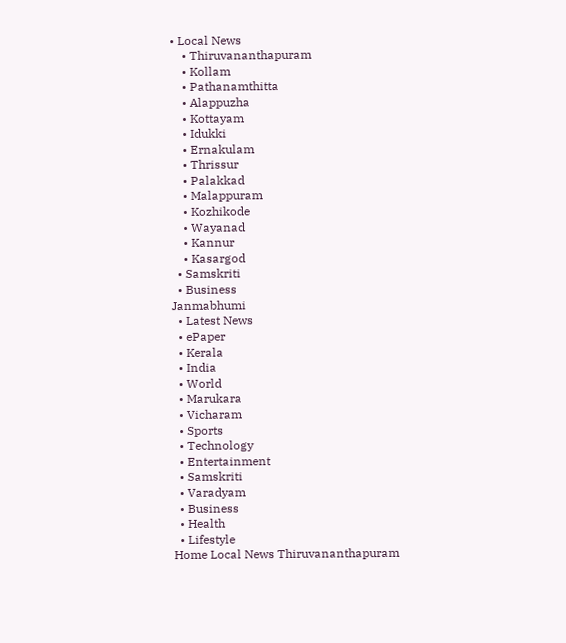• Local News
    • Thiruvananthapuram
    • Kollam
    • Pathanamthitta
    • Alappuzha
    • Kottayam
    • Idukki
    • Ernakulam
    • Thrissur
    • Palakkad
    • Malappuram
    • Kozhikode
    • Wayanad
    • Kannur
    • Kasargod
  • Samskriti
  • Business
Janmabhumi
  • Latest News
  • ePaper
  • Kerala
  • India
  • World
  • Marukara
  • Vicharam
  • Sports
  • Technology
  • Entertainment
  • Samskriti
  • Varadyam
  • Business
  • Health
  • Lifestyle
Home Local News Thiruvananthapuram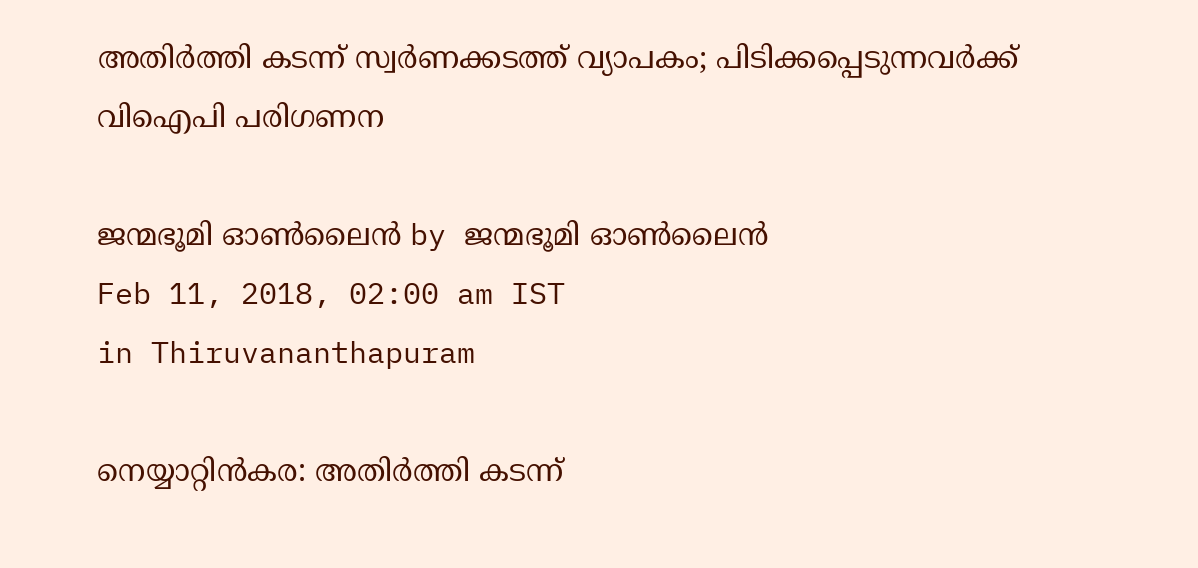അതിര്‍ത്തി കടന്ന് സ്വര്‍ണക്കടത്ത് വ്യാപകം; പിടിക്കപ്പെടുന്നവര്‍ക്ക് വിഐപി പരിഗണന

ജന്മഭൂമി ഓണ്‍ലൈന്‍ by ജന്മഭൂമി ഓണ്‍ലൈന്‍
Feb 11, 2018, 02:00 am IST
in Thiruvananthapuram

നെയ്യാറ്റിന്‍കര: അതിര്‍ത്തി കടന്ന്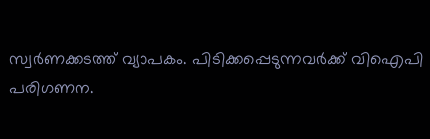സ്വര്‍ണക്കടത്ത് വ്യാപകം. പിടിക്കപ്പെടുന്നവര്‍ക്ക് വിഐപി പരിഗണന.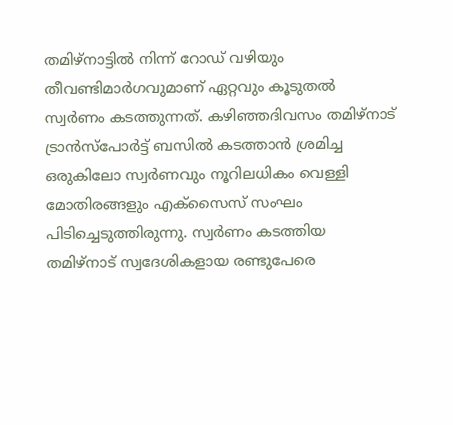തമിഴ്‌നാട്ടില്‍ നിന്ന് റോഡ് വഴിയും തീവണ്ടിമാര്‍ഗവുമാണ് ഏറ്റവും കൂടുതല്‍ സ്വര്‍ണം കടത്തുന്നത്. കഴിഞ്ഞദിവസം തമിഴ്‌നാട് ട്രാന്‍സ്‌പോര്‍ട്ട് ബസില്‍ കടത്താന്‍ ശ്രമിച്ച ഒരുകിലോ സ്വര്‍ണവും നൂറിലധികം വെള്ളി മോതിരങ്ങളും എക്‌സൈസ് സംഘം പിടിച്ചെടുത്തിരുന്നു. സ്വര്‍ണം കടത്തിയ തമിഴ്‌നാട് സ്വദേശികളായ രണ്ടുപേരെ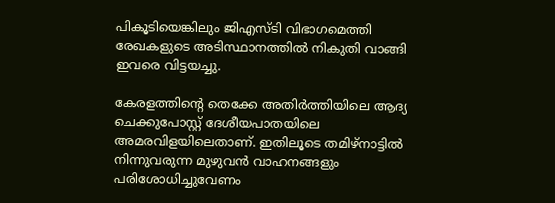പികൂടിയെങ്കിലും ജിഎസ്ടി വിഭാഗമെത്തി രേഖകളുടെ അടിസ്ഥാനത്തില്‍ നികുതി വാങ്ങി ഇവരെ വിട്ടയച്ചു.

കേരളത്തിന്റെ തെക്കേ അതിര്‍ത്തിയിലെ ആദ്യ ചെക്കുപോസ്റ്റ് ദേശീയപാതയിലെ അമരവിളയിലെതാണ്. ഇതിലൂടെ തമിഴ്‌നാട്ടില്‍ നിന്നുവരുന്ന മുഴുവന്‍ വാഹനങ്ങളും പരിശോധിച്ചുവേണം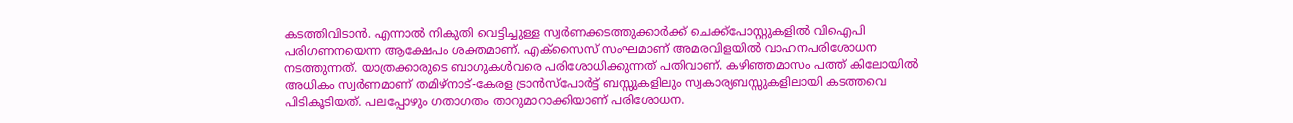കടത്തിവിടാന്‍. എന്നാല്‍ നികുതി വെട്ടിച്ചുള്ള സ്വര്‍ണക്കടത്തുക്കാര്‍ക്ക് ചെക്ക്‌പോസ്റ്റുകളില്‍ വിഐപി പരിഗണനയെന്ന ആക്ഷേപം ശക്തമാണ്. എക്‌സൈസ് സംഘമാണ് അമരവിളയില്‍ വാഹനപരിശോധന നടത്തുന്നത്. യാത്രക്കാരുടെ ബാഗുകള്‍വരെ പരിശോധിക്കുന്നത് പതിവാണ്. കഴിഞ്ഞമാസം പത്ത് കിലോയില്‍ അധികം സ്വര്‍ണമാണ് തമിഴ്‌നാട്-കേരള ട്രാന്‍സ്‌പോര്‍ട്ട് ബസ്സുകളിലും സ്വകാര്യബസ്സുകളിലായി കടത്തവെ പിടികൂടിയത്. പലപ്പോഴും ഗതാഗതം താറുമാറാക്കിയാണ് പരിശോധന.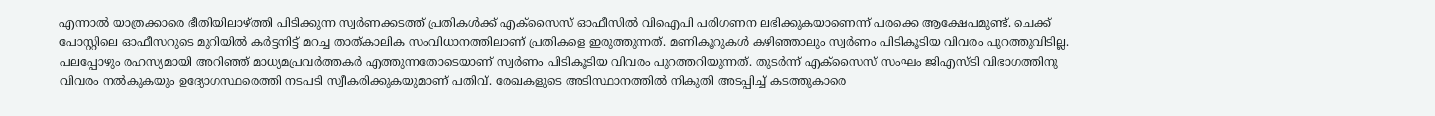എന്നാല്‍ യാത്രക്കാരെ ഭീതിയിലാഴ്‌ത്തി പിടിക്കുന്ന സ്വര്‍ണക്കടത്ത് പ്രതികള്‍ക്ക് എക്‌സൈസ് ഓഫീസില്‍ വിഐപി പരിഗണന ലഭിക്കുകയാണെന്ന് പരക്കെ ആക്ഷേപമുണ്ട്. ചെക്ക് പോസ്റ്റിലെ ഓഫീസറുടെ മുറിയില്‍ കര്‍ട്ടനിട്ട് മറച്ച താത്കാലിക സംവിധാനത്തിലാണ് പ്രതികളെ ഇരുത്തുന്നത്. മണികൂറുകള്‍ കഴിഞ്ഞാലും സ്വര്‍ണം പിടികൂടിയ വിവരം പുറത്തുവിടില്ല. പലപ്പോഴും രഹസ്യമായി അറിഞ്ഞ് മാധ്യമപ്രവര്‍ത്തകര്‍ എത്തുന്നതോടെയാണ് സ്വര്‍ണം പിടികൂടിയ വിവരം പുറത്തറിയുന്നത്. തുടര്‍ന്ന് എക്‌സൈസ് സംഘം ജിഎസ്ടി വിഭാഗത്തിനു വിവരം നല്‍കുകയും ഉദ്യോഗസ്ഥരെത്തി നടപടി സ്വീകരിക്കുകയുമാണ് പതിവ്. രേഖകളുടെ അടിസ്ഥാനത്തില്‍ നികുതി അടപ്പിച്ച് കടത്തുകാരെ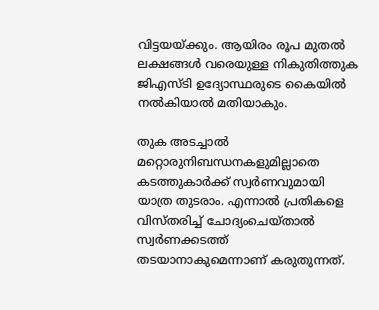വിട്ടയയ്‌ക്കും. ആയിരം രൂപ മുതല്‍ ലക്ഷങ്ങള്‍ വരെയുള്ള നികുതിത്തുക ജിഎസ്ടി ഉദ്യോസ്ഥരുടെ കൈയില്‍ നല്‍കിയാല്‍ മതിയാകും.

തുക അടച്ചാല്‍ മറ്റൊരുനിബന്ധനകളുമില്ലാതെ കടത്തുകാര്‍ക്ക് സ്വര്‍ണവുമായി യാത്ര തുടരാം. എന്നാല്‍ പ്രതികളെ വിസ്തരിച്ച് ചോദ്യംചെയ്താല്‍ സ്വര്‍ണക്കടത്ത് തടയാനാകുമെന്നാണ് കരുതുന്നത്.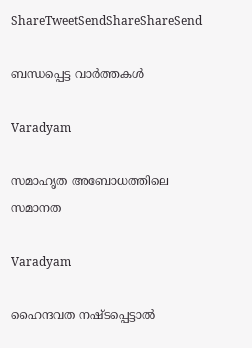ShareTweetSendShareShareSend

ബന്ധപ്പെട്ട വാര്‍ത്തകള്‍

Varadyam

സമാഹൃത അബോധത്തിലെ സമാനത

Varadyam

ഹൈന്ദവത നഷ്ടപ്പെട്ടാല്‍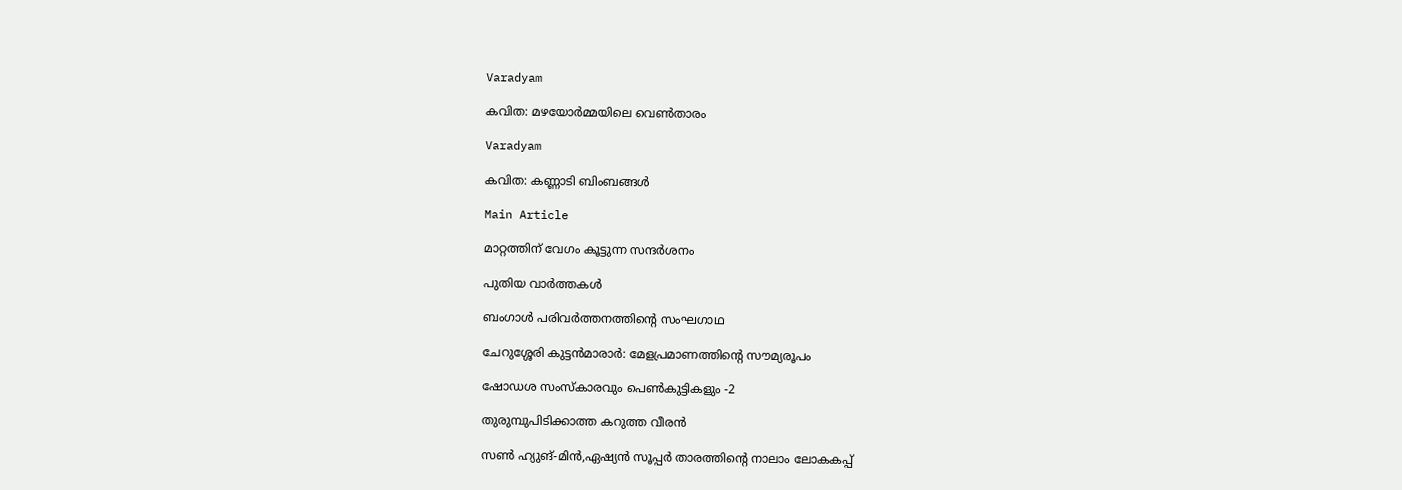Varadyam

കവിത: മഴയോര്‍മ്മയിലെ വെണ്‍താരം

Varadyam

കവിത: കണ്ണാടി ബിംബങ്ങള്‍

Main Article

മാറ്റത്തിന് വേഗം കൂട്ടുന്ന സന്ദര്‍ശനം

പുതിയ വാര്‍ത്തകള്‍

ബംഗാള്‍ പരിവര്‍ത്തനത്തിന്റെ സംഘഗാഥ

ചേറുശ്ശേരി കുട്ടന്‍മാരാര്‍: മേളപ്രമാണത്തിന്റെ സൗമ്യരൂപം

ഷോഡശ സംസ്‌കാരവും പെണ്‍കുട്ടികളും -2

തുരുമ്പുപിടിക്കാത്ത കറുത്ത വീരന്‍

സണ്‍ ഹ്യുങ്-മിന്‍,ഏഷ്യന്‍ സൂപ്പര്‍ താരത്തിന്റെ നാലാം ലോകകപ്പ്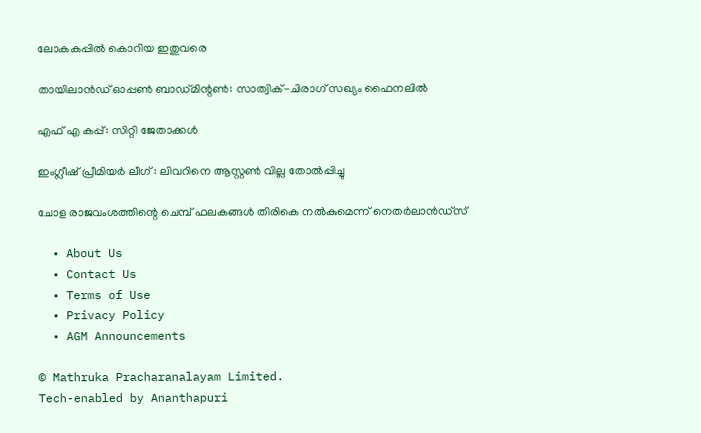ലോകകപ്പില്‍ കൊറിയ ഇതുവരെ

തായിലാന്‍ഡ് ഓപ്പണ്‍ ബാഡ്മിന്റണ്‍: സാത്വിക്-ചിരാഗ് സഖ്യം ഫൈനലില്‍

എഫ് എ കപ്പ്: സിറ്റി ജേതാക്കള്‍

ഇംഗ്ലീഷ് പ്രീമിയര്‍ ലീഗ് : ലിവറിനെ ആസ്റ്റണ്‍ വില്ല തോല്‍പ്പിച്ചു

ചോള രാജവംശത്തിന്റെ ചെമ്പ് ഫലകങ്ങൾ തിരികെ നൽകുമെന്ന് നെതർലാൻഡ്‌സ്

  • About Us
  • Contact Us
  • Terms of Use
  • Privacy Policy
  • AGM Announcements

© Mathruka Pracharanalayam Limited.
Tech-enabled by Ananthapuri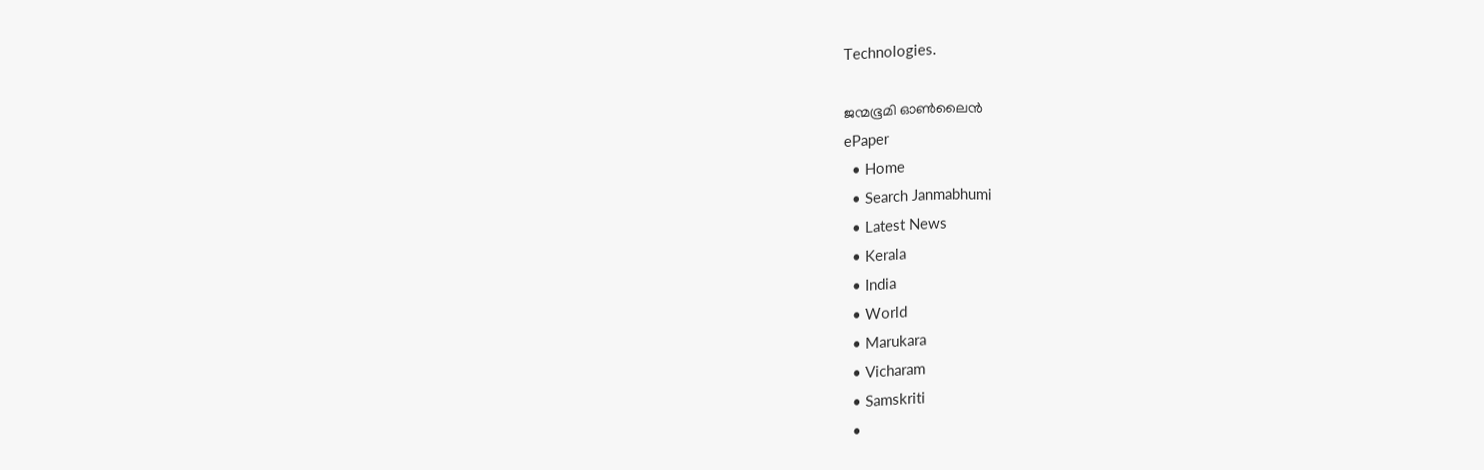Technologies.

ജന്മഭൂമി ഓണ്‍ലൈന്‍
ePaper
  • Home
  • Search Janmabhumi
  • Latest News
  • Kerala
  • India
  • World
  • Marukara
  • Vicharam
  • Samskriti
  •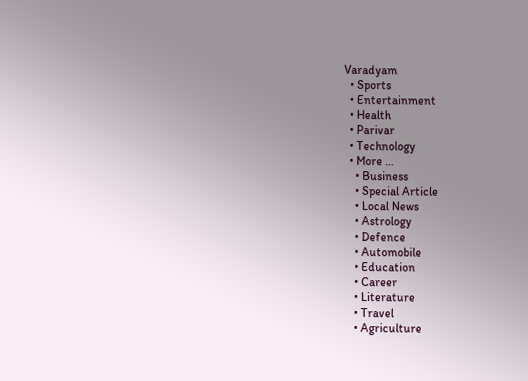Varadyam
  • Sports
  • Entertainment
  • Health
  • Parivar
  • Technology
  • More …
    • Business
    • Special Article
    • Local News
    • Astrology
    • Defence
    • Automobile
    • Education
    • Career
    • Literature
    • Travel
    • Agriculture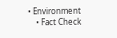• Environment
    • Fact Check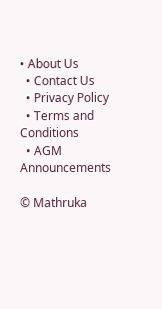• About Us
  • Contact Us
  • Privacy Policy
  • Terms and Conditions
  • AGM Announcements

© Mathruka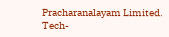Pracharanalayam Limited.
Tech-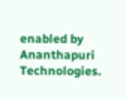enabled by Ananthapuri Technologies.